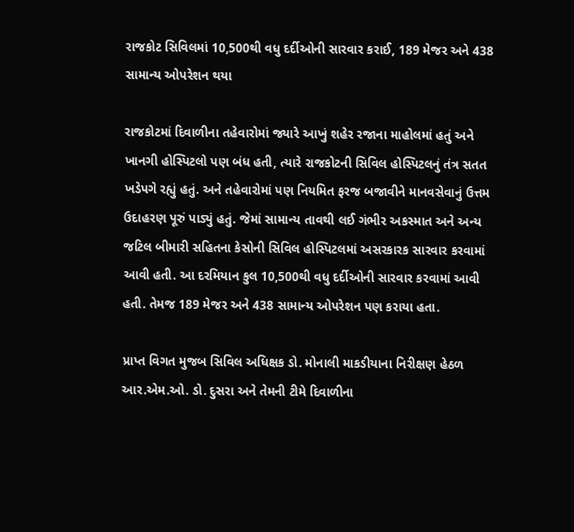રાજકોટ સિવિલમાં 10,500થી વધુ દર્દીઓની સારવાર કરાઈ, 189 મેજર અને 438 સામાન્ય ઓપરેશન થયા

રાજકોટમાં દિવાળીના તહેવારોમાં જ્યારે આખું શહેર રજાના માહોલમાં હતું અને ખાનગી હોસ્પિટલો પણ બંધ હતી, ત્યારે રાજકોટની સિવિલ હોસ્પિટલનું તંત્ર સતત ખડેપગે રહ્યું હતું. અને તહેવારોમાં પણ નિયમિત ફરજ બજાવીને માનવસેવાનું ઉત્તમ ઉદાહરણ પૂરું પાડ્યું હતું. જેમાં સામાન્ય તાવથી લઈ ગંભીર અકસ્માત અને અન્ય જટિલ બીમારી સહિતના કેસોની સિવિલ હોસ્પિટલમાં અસરકારક સારવાર કરવામાં આવી હતી. આ દરમિયાન કુલ 10,500થી વધુ દર્દીઓની સારવાર કરવામાં આવી હતી. તેમજ 189 મેજર અને 438 સામાન્ય ઓપરેશન પણ કરાયા હતા.

પ્રાપ્ત વિગત મુજબ સિવિલ અધિક્ષક ડો. મોનાલી માકડીયાના નિરીક્ષણ હેઠળ આર.એમ.ઓ. ડો. દુસરા અને તેમની ટીમે દિવાળીના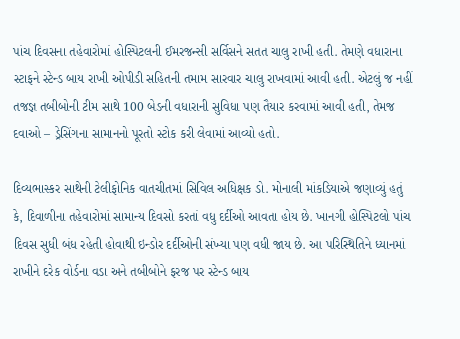પાંચ દિવસના તહેવારોમાં હોસ્પિટલની ઈમરજન્સી સર્વિસને સતત ચાલુ રાખી હતી. તેમણે વધારાના સ્ટાફને સ્ટેન્ડ બાય રાખી ઓપીડી સહિતની તમામ સારવાર ચાલુ રાખવામાં આવી હતી. એટલું જ નહીં તજજ્ઞ તબીબોની ટીમ સાથે 100 બેડની વધારાની સુવિધા પણ તૈયાર કરવામાં આવી હતી, તેમજ દવાઓ – ડ્રેસિંગના સામાનનો પૂરતો સ્ટોક કરી લેવામાં આવ્યો હતો.

દિવ્યભાસ્કર સાથેની ટેલીફોનિક વાતચીતમાં સિવિલ અધિક્ષક ડો. મોનાલી માંકડિયાએ જણાવ્યું હતું કે, દિવાળીના તહેવારોમાં સામાન્ય દિવસો કરતાં વધુ દર્દીઓ આવતા હોય છે. ખાનગી હોસ્પિટલો પાંચ દિવસ સુધી બંધ રહેતી હોવાથી ઇન્ડોર દર્દીઓની સંખ્યા પણ વધી જાય છે. આ પરિસ્થિતિને ધ્યાનમાં રાખીને દરેક વોર્ડના વડા અને તબીબોને ફરજ પર સ્ટેન્ડ બાય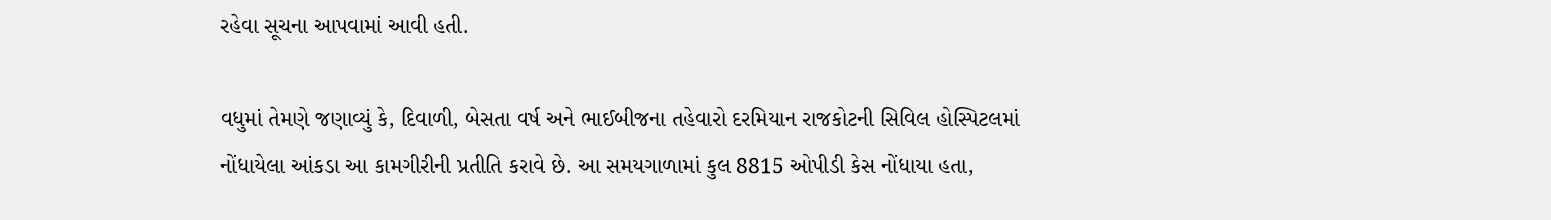રહેવા સૂચના આપવામાં આવી હતી.

વધુમાં તેમણે જણાવ્યું કે, દિવાળી, બેસતા વર્ષ અને ભાઈબીજના તહેવારો દરમિયાન રાજકોટની સિવિલ હોસ્પિટલમાં નોંધાયેલા આંકડા આ કામગીરીની પ્રતીતિ કરાવે છે. આ સમયગાળામાં કુલ 8815 ઓપીડી કેસ નોંધાયા હતા,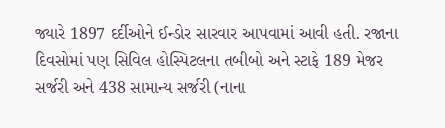જ્યારે 1897 દર્દીઓને ઈન્ડોર સારવાર આપવામાં આવી હતી. રજાના દિવસોમાં પણ સિવિલ હોસ્પિટલના તબીબો અને સ્ટાફે 189 મેજર સર્જરી અને 438 સામાન્ય સર્જરી (નાના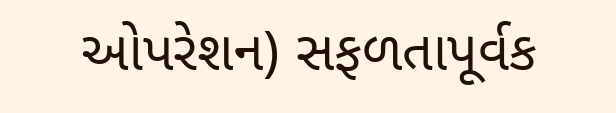ઓપરેશન) સફળતાપૂર્વક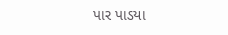પાર પાડયા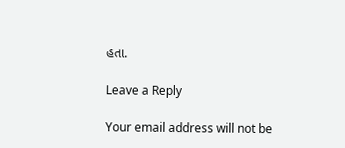હતા.

Leave a Reply

Your email address will not be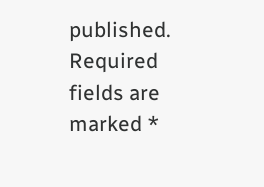published. Required fields are marked *